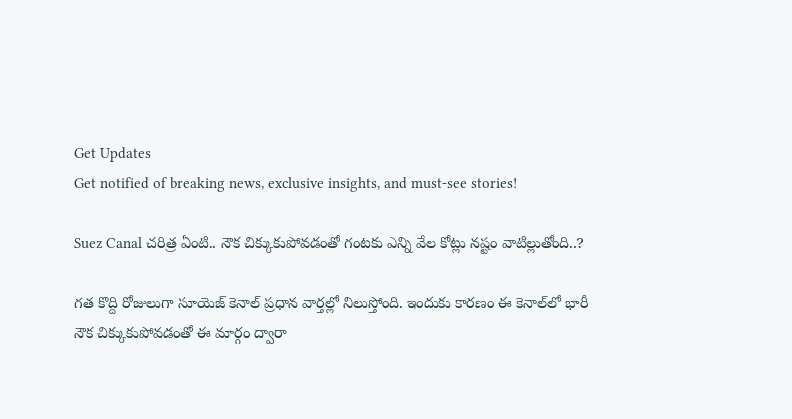Get Updates
Get notified of breaking news, exclusive insights, and must-see stories!

Suez Canal చరిత్ర ఏంటి.. నౌక చిక్కుకుపోవడంతో గంటకు ఎన్ని వేల కోట్లు నష్టం వాటిల్లుతోంది..?

గత కొద్ది రోజులుగా సూయెజ్ కెనాల్ ప్రధాన వార్తల్లో నిలుస్తోంది. ఇందుకు కారణం ఈ కెనాల్‌లో భారీ నౌక చిక్కుకుపోవడంతో ఈ మార్గం ద్వారా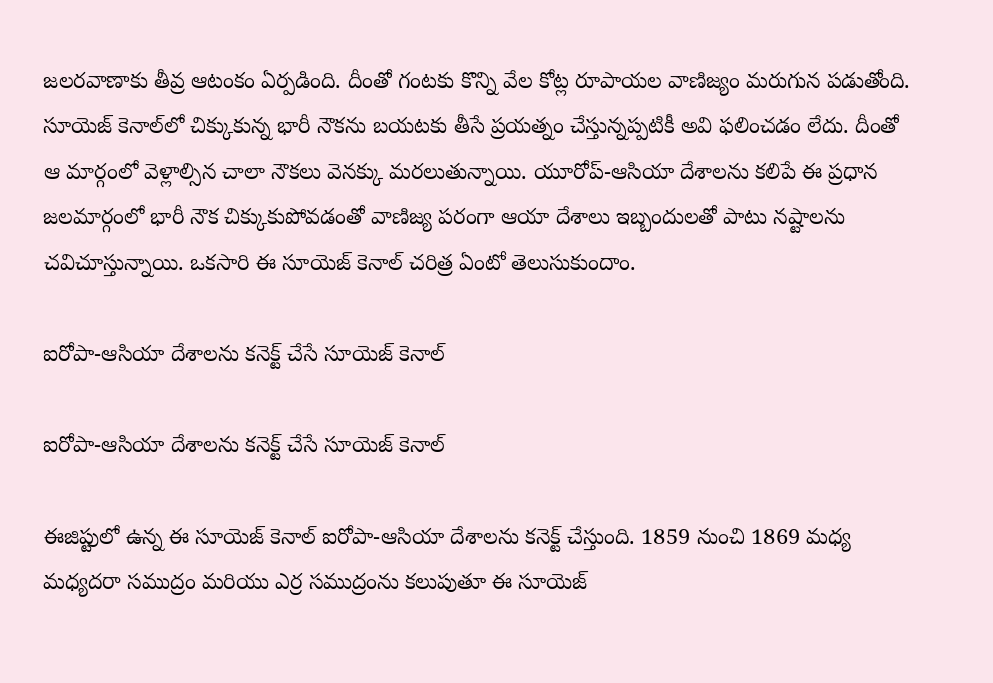జలరవాణాకు తీవ్ర ఆటంకం ఏర్పడింది. దీంతో గంటకు కొన్ని వేల కోట్ల రూపాయల వాణిజ్యం మరుగున పడుతోంది. సూయెజ్ కెనాల్‌లో చిక్కుకున్న భారీ నౌకను బయటకు తీసే ప్రయత్నం చేస్తున్నప్పటికీ అవి ఫలించడం లేదు. దీంతో ఆ మార్గంలో వెళ్లాల్సిన చాలా నౌకలు వెనక్కు మరలుతున్నాయి. యూరోప్-ఆసియా దేశాలను కలిపే ఈ ప్రధాన జలమార్గంలో భారీ నౌక చిక్కుకుపోవడంతో వాణిజ్య పరంగా ఆయా దేశాలు ఇబ్బందులతో పాటు నష్టాలను చవిచూస్తున్నాయి. ఒకసారి ఈ సూయెజ్ కెనాల్ చరిత్ర ఏంటో తెలుసుకుందాం.

ఐరోపా-ఆసియా దేశాలను కనెక్ట్ చేసే సూయెజ్ కెనాల్

ఐరోపా-ఆసియా దేశాలను కనెక్ట్ చేసే సూయెజ్ కెనాల్

ఈజిప్టులో ఉన్న ఈ సూయెజ్ కెనాల్ ఐరోపా-ఆసియా దేశాలను కనెక్ట్ చేస్తుంది. 1859 నుంచి 1869 మధ్య మధ్యదరా సముద్రం మరియు ఎర్ర సముద్రంను కలుపుతూ ఈ సూయెజ్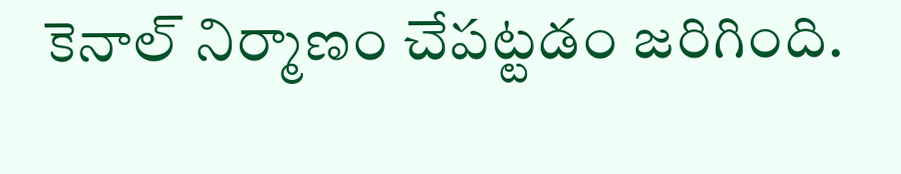కెనాల్ నిర్మాణం చేపట్టడం జరిగింది.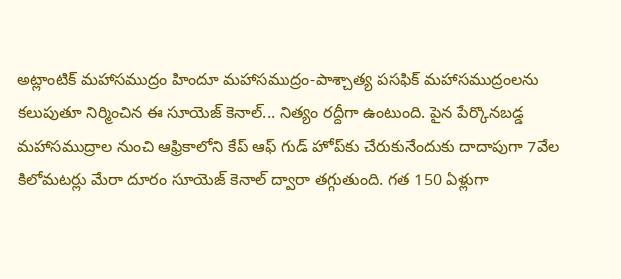అట్లాంటిక్ మహాసముద్రం హిందూ మహాసముద్రం-పాశ్చాత్య పసఫిక్ మహాసముద్రంలను కలుపుతూ నిర్మించిన ఈ సూయెజ్ కెనాల్... నిత్యం రద్దీగా ఉంటుంది. పైన పేర్కొనబడ్డ మహాసముద్రాల నుంచి ఆఫ్రికాలోని కేప్‌ ఆఫ్ గుడ్ హోప్‌కు చేరుకునేందుకు దాదాపుగా 7వేల కిలోమటర్లు మేరా దూరం సూయెజ్ కెనాల్ ద్వారా తగ్గుతుంది. గత 150 ఏళ్లుగా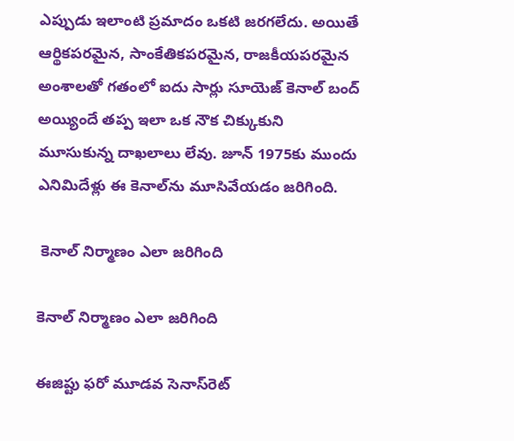ఎప్పుడు ఇలాంటి ప్రమాదం ఒకటి జరగలేదు. అయితే ఆర్థికపరమైన, సాంకేతికపరమైన, రాజకీయపరమైన అంశాలతో గతంలో ఐదు సార్లు సూయెజ్ కెనాల్ బంద్ అయ్యిందే తప్ప ఇలా ఒక నౌక చిక్కుకుని మూసుకున్న దాఖలాలు లేవు. జూన్ 1975కు ముందు ఎనిమిదేళ్లు ఈ కెనాల్‌ను మూసివేయడం జరిగింది.

 కెనాల్ నిర్మాణం ఎలా జరిగింది

కెనాల్ నిర్మాణం ఎలా జరిగింది

ఈజిప్టు ఫరో మూడవ సెనాస్‌రెట్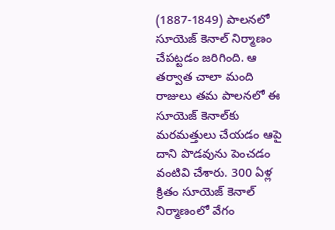(1887-1849) పాలనలో సూయెజ్ కెనాల్ నిర్మాణం చేపట్టడం జరిగింది. ఆ తర్వాత చాలా మంది రాజులు తమ పాలనలో ఈ సూయెజ్ కెనాల్‌కు మరమత్తులు చేయడం ఆపై దాని పొడవును పెంచడం వంటివి చేశారు. 300 ఏళ్ల క్రితం సూయెజ్ కెనాల్‌ నిర్మాణంలో వేగం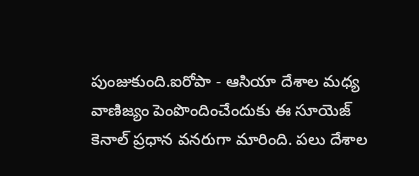పుంజుకుంది.ఐరోపా - ఆసియా దేశాల మధ్య వాణిజ్యం పెంపొందించేందుకు ఈ సూయెజ్ కెనాల్ ప్రధాన వనరుగా మారింది. పలు దేశాల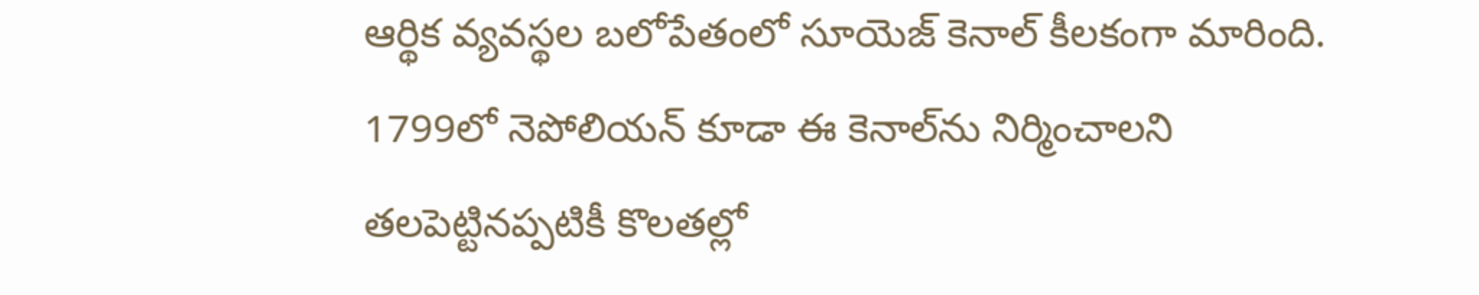ఆర్థిక వ్యవస్థల బలోపేతంలో సూయెజ్ కెనాల్ కీలకంగా మారింది. 1799లో నెపోలియన్ కూడా ఈ కెనాల్‌ను నిర్మించాలని తలపెట్టినప్పటికీ కొలతల్లో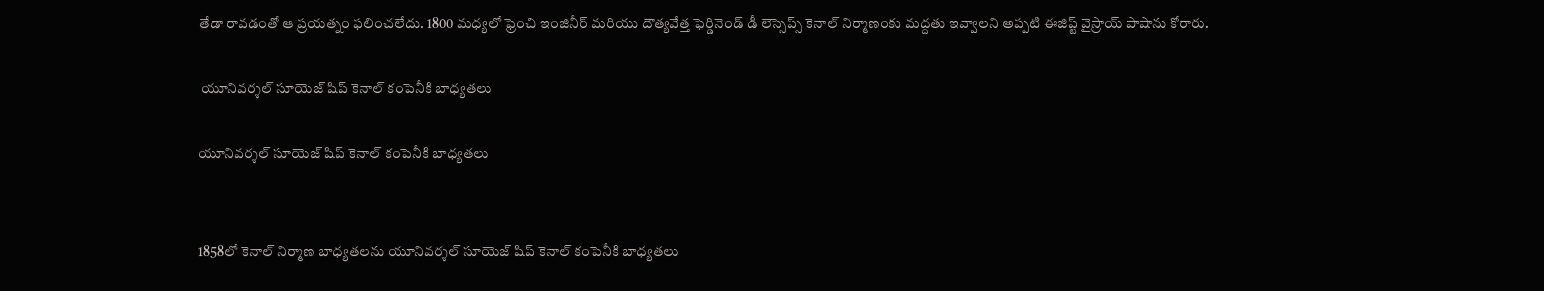తేడా రావడంతో ఆ ప్రయత్నం ఫలించలేదు. 1800 మధ్యలో ఫ్రెంచి ఇంజినీర్ మరియు దౌత్యవేత్త ఫెర్డినెండ్ డీ లెస్సెప్స్ కెనాల్ నిర్మాణంకు మద్దతు ఇవ్వాలని అప్పటి ఈజిప్ట్ వైస్రాయ్ పాషాను కోరారు.

 యూనివర్శల్ సూయెజ్ షిప్ కెనాల్ కంపెనీకి బాధ్యతలు

యూనివర్శల్ సూయెజ్ షిప్ కెనాల్ కంపెనీకి బాధ్యతలు


1858లో కెనాల్ నిర్మాణ బాధ్యతలను యూనివర్శల్ సూయెజ్ షిప్ కెనాల్ కంపెనీకి బాధ్యతలు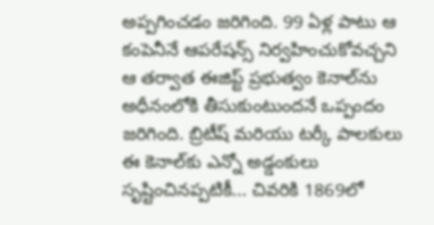అప్పగించడం జరిగింది. 99 ఏళ్ల పాటు ఆ కంపెనీనే ఆపరేషన్స్ నిర్వహించుకోవచ్చని ఆ తర్వాత ఈజిప్ట్ ప్రభుత్వం కెనాల్‌ను అధీనంలోకి తీసుకుంటుందనే ఒప్పందం జరిగింది. బ్రిటీష్ మరియు టర్కీ పాలకులు ఈ కెనాల్‌కు ఎన్నో అడ్డంకులు సృష్టించినప్పటికీ... చివరికి 1869లో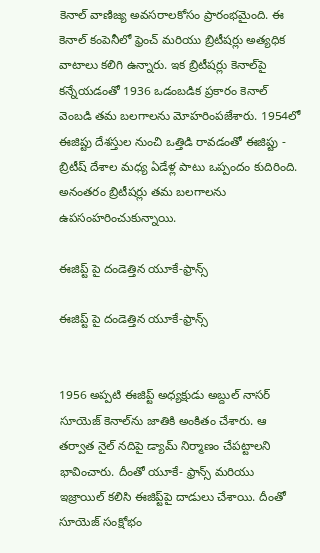కెనాల్ వాణిజ్య అవసరాలకోసం ప్రారంభమైంది. ఈ కెనాల్ కంపెనీలో ఫ్రెంచ్ మరియు బ్రిటీషర్లు అత్యధిక వాటాలు కలిగి ఉన్నారు. ఇక బ్రిటీషర్లు కెనాల్‌పై కన్నేయడంతో 1936 ఒడంబడిక ప్రకారం కెనాల్ వెంబడి తమ బలగాలను మోహరింపజేశారు. 1954లో ఈజిప్టు దేశస్తుల నుంచి ఒత్తిడి రావడంతో ఈజిప్టు - బ్రిటీష్ దేశాల మధ్య ఏడేళ్ల పాటు ఒప్పందం కుదిరింది. అనంతరం బ్రిటీషర్లు తమ బలగాలను ఉపసంహరించుకున్నాయి.

ఈజిప్ట్ పై దండెత్తిన యూకే-ఫ్రాన్స్

ఈజిప్ట్ పై దండెత్తిన యూకే-ఫ్రాన్స్


1956 అప్పటి ఈజిప్ట్ అధ్యక్షుడు అబ్దుల్ నాసర్ సూయెజ్ కెనాల్‌ను జాతికి అంకితం చేశారు. ఆ తర్వాత నైల్ నదిపై డ్యామ్ నిర్మాణం చేపట్టాలని భావించారు. దీంతో యూకే- ఫ్రాన్స్ మరియు ఇజ్రాయిల్ కలిసి ఈజిప్ట్‌పై దాడులు చేశాయి. దీంతో సూయెజ్ సంక్షోభం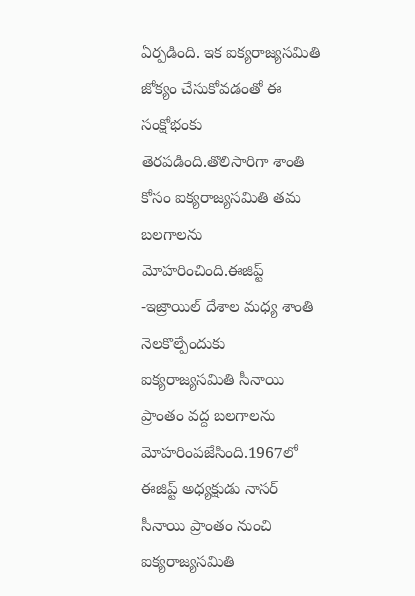ఏర్పడింది. ఇక ఐక్యరాజ్యసమితి జోక్యం చేసుకోవడంతో ఈ సంక్షోభంకు తెరపడింది.తొలిసారిగా శాంతి కోసం ఐక్యరాజ్యసమితి తమ బలగాలను మోహరించింది.ఈజిప్ట్ -ఇజ్రాయిల్ దేశాల మధ్య శాంతి నెలకొల్పేందుకు ఐక్యరాజ్యసమితి సీనాయి ప్రాంతం వద్ద బలగాలను మోహరింపజేసింది.1967లో ఈజిప్ట్ అధ్యక్షుడు నాసర్ సీనాయి ప్రాంతం నుంచి ఐక్యరాజ్యసమితి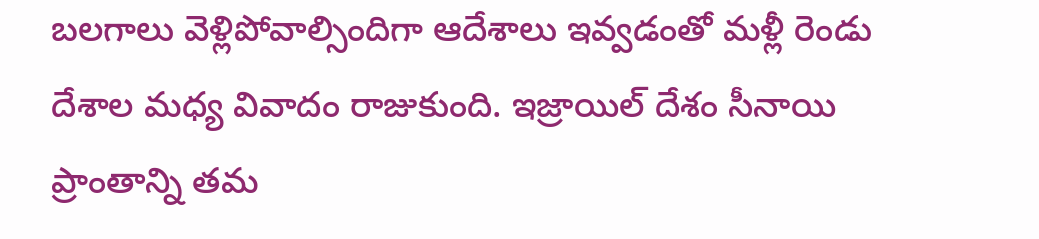బలగాలు వెళ్లిపోవాల్సిందిగా ఆదేశాలు ఇవ్వడంతో మళ్లీ రెండు దేశాల మధ్య వివాదం రాజుకుంది. ఇజ్రాయిల్ దేశం సీనాయి ప్రాంతాన్ని తమ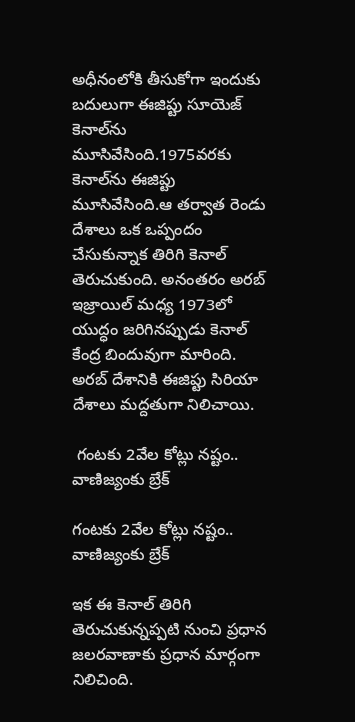అధీనంలోకి తీసుకోగా ఇందుకు బదులుగా ఈజిప్టు సూయెజ్ కెనాల్‌ను మూసివేసింది.1975వరకు కెనాల్‌ను ఈజిప్టు మూసివేసింది.ఆ తర్వాత రెండు దేశాలు ఒక ఒప్పందం చేసుకున్నాక తిరిగి కెనాల్ తెరుచుకుంది. అనంతరం అరబ్ ఇజ్రాయిల్ మధ్య 1973లో యుద్ధం జరిగినప్పుడు కెనాల్ కేంద్ర బిందువుగా మారింది. అరబ్‌ దేశానికి ఈజిప్టు సిరియా దేశాలు మద్దతుగా నిలిచాయి.

 గంటకు 2వేల కోట్లు నష్టం.. వాణిజ్యంకు బ్రేక్

గంటకు 2వేల కోట్లు నష్టం.. వాణిజ్యంకు బ్రేక్

ఇక ఈ కెనాల్ తిరిగి తెరుచుకున్నప్పటి నుంచి ప్రధాన జలరవాణాకు ప్రధాన మార్గంగా నిలిచింది.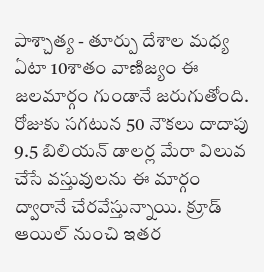పాశ్చాత్య - తూర్పు దేశాల మధ్య ఏటా 10శాతం వాణిజ్యం ఈ జలమార్గం గుండానే జరుగుతోంది. రోజుకు సగటున 50 నౌకలు దాదాపు 9.5 బిలియన్ డాలర్ల మేరా విలువ చేసే వస్తువులను ఈ మార్గం ద్వారానే చేరవేస్తున్నాయి. క్రూడ్ ఆయిల్ నుంచి ఇతర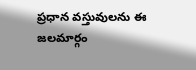ప్రధాన వస్తువులను ఈ జలమార్గం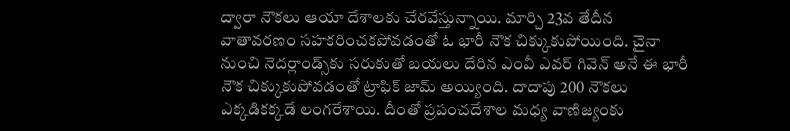ద్వారా నౌకలు ఆయా దేశాలకు చేరవేస్తున్నాయి. మార్చి 23వ తేదీన వాతావరణం సహకరించకపోవడంతో ఓ భారీ నౌక చిక్కుకుపోయింది. చైనా నుంచి నెదర్లాండ్స్‌కు సరుకుతో బయలు దేరిన ఎంవీ ఎవర్ గివెన్ అనే ఈ భారీ నౌక చిక్కుకుపోవడంతో ట్రాఫిక్ జామ్ అయ్యింది. దాదాపు 200 నౌకలు ఎక్కడికక్కడే లంగరేశాయి. దీంతో ప్రపంచదేశాల మధ్య వాణిజ్యంకు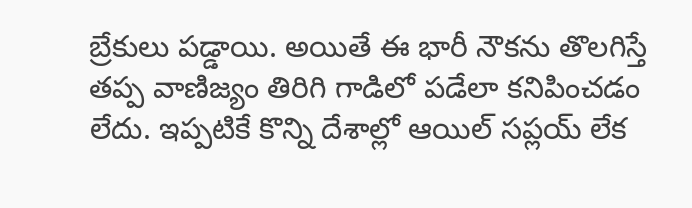బ్రేకులు పడ్డాయి. అయితే ఈ భారీ నౌకను తొలగిస్తే తప్ప వాణిజ్యం తిరిగి గాడిలో పడేలా కనిపించడం లేదు. ఇప్పటికే కొన్ని దేశాల్లో ఆయిల్ సప్లయ్ లేక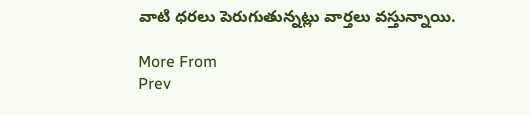వాటి ధరలు పెరుగుతున్నట్లు వార్తలు వస్తున్నాయి.

More From
Prev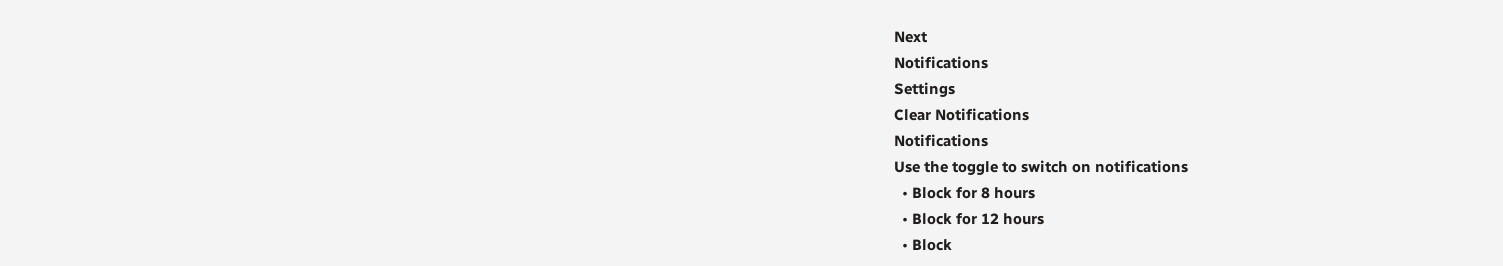Next
Notifications
Settings
Clear Notifications
Notifications
Use the toggle to switch on notifications
  • Block for 8 hours
  • Block for 12 hours
  • Block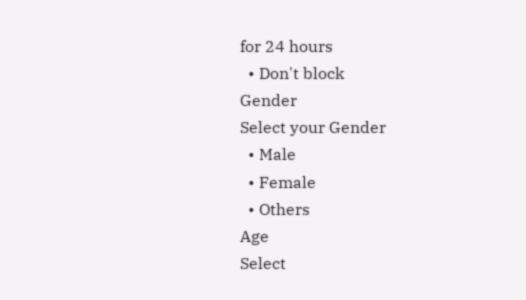for 24 hours
  • Don't block
Gender
Select your Gender
  • Male
  • Female
  • Others
Age
Select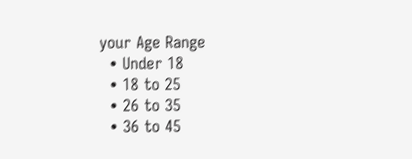your Age Range
  • Under 18
  • 18 to 25
  • 26 to 35
  • 36 to 45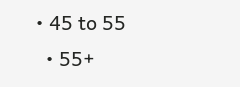• 45 to 55
  • 55+